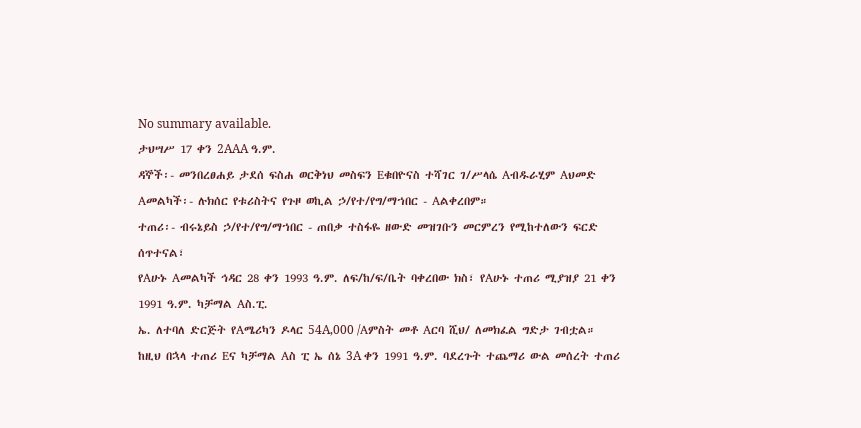No summary available.
ታህሣሥ 17 ቀን 2AAA ዓ.ም.
ዳኞች፡- መንበረፀሐይ ታደሰ ፍስሐ ወርቅነህ መስፍን Eቁበዮናስ ተሻገር ገ/ሥላሴ Aብዱራሂም Aህመድ Aመልካች፡- ሉክሰር የቱሪስትና የጉዞ ወኪል ኃ/የተ/የግ/ማኀበር - Aልቀረበም።
ተጠሪ፡- ብሩኔይስ ኃ/የተ/የግ/ማኀበር - ጠበቃ ተስፋዬ ዘውድ መዝገቡን መርምረን የሚከተለውን ፍርድ ሰጥተናል፣
የAሁኑ Aመልካች ኅዳር 28 ቀን 1993 ዓ.ም. ለፍ/ከ/ፍ/ቤት ባቀረበው ክስ፣ የAሁኑ ተጠሪ ሚያዝያ 21 ቀን 1991 ዓ.ም. ካቻማል Aስ.ፒ.
ኤ. ለተባለ ድርጅት የAሜሪካን ዶላር 54A‚000 /Aምስት መቶ Aርባ ሺህ/ ለመክፈል ግድታ ገብቷል። ከዚህ በኋላ ተጠሪ Eና ካቻማል Aስ ፒ ኤ ሰኔ 3A ቀን 1991 ዓ.ም. ባደረጉት ተጨማሪ ውል መሰረት ተጠሪ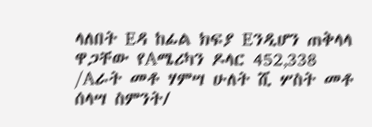ላለበት Eዳ ከፊል ክፍያ Eንዲሆን ጠቅላላ ዋጋቸው የAሜሪካን ዶላር 452‚338 /Aራት መቶ ሃምሣ ሁለት ሺ ሦስት መቶ ሰላሣ ስምንት/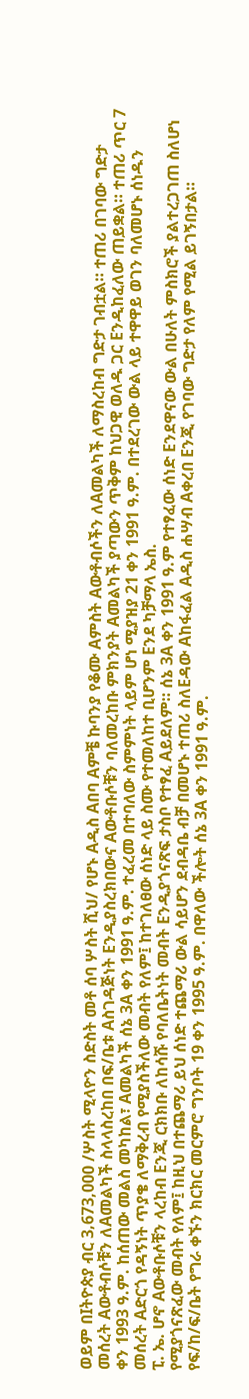ወይም በIትዮጵያ ብር 3‚673,000 /ሦስት ሚላዮን ስድስት መቶ ሰባ ሦስት ሺህ/ የሆኑ Aዲስ Aበባ Aምቼ ኩባንያ የቆሙ Aምስት Aውቶብሶችን ለAመልካች ለማስረከብ ግድታ ገብቷል። ተጠሪ በገባው ግድታ መሰረት Aውቶብሶቹን ለAመልካች ስላላስረከበ በፍ/ቤቱ Aስገዳጅነት Eንዲያስረክበውና Aውቶቡሶቹን ባለመረከቡ ምክንያት Aመልካች ያጣውን ጥቅም ከህጋዊ ወለዱ ጋር Eንዲከፈለው ጠይቋል። ተጠሪ ጥር 7 ቀን 1993 ዓ.ም. ከሰጠው መልስ መካከል፣ Aመልካች ሰኔ 3A ቀን 1991 ዓ.ም. ተፈረመ በተባለው ስምምነት ላይም ሆነ ሚያዝያ 21 ቀን 1991 ዓ.ም. በተደረገው ውል ላይ ተዋዋይ ወገን ባለመሆኑ ሰነዱን መሰረት Aድርጎ የዳኝነት ጥያቄ ለማቅረብ የሚያስችለው መብት የለም፤ ከተገለፀው ሰነድ ላይ ስሙ የተመለከተ ቢሆንም Eንደ ካቻማላ ኤስ.
ፒ. ኤ. ሆኖ Aውቶቡሶቹን ላረከብ Eንጂ ርክክቡ ለከሳሹ የባለቤትነት መብት Eንዲያጎናጽፍ ታስቦ የተፃፈ Aይደለም። ሰኔ 3A ቀን 1991 ዓ.ም የተፃፈው ሰነድ Eንደዋናው ውል በሁለት ምስክሮች ያልተረጋገጠ ስለሆነ የሚያጎናጽፈው መብት የለም፤ ከዚህ በተጨማሪ ይህ ሰነድ ተጨማሪ ውል ሳይሆን ደብዳቤ ብቻ በመሆኑ ተጠሪ ስለEዳው Aከፋፈል Aዲስ ሐሣብ Aቀረበ Eንጂ የገባው ግድታ የለም የሚል ይገኝበታል። የፍ/ከ/ፍ/ቤት የግራ ቀኙን ክርክር መርምሮ ግንቦት 19 ቀን 1995 ዓ.ም. በዋለው ችሎት ሰኔ 3A ቀን 1991 ዓ.ም.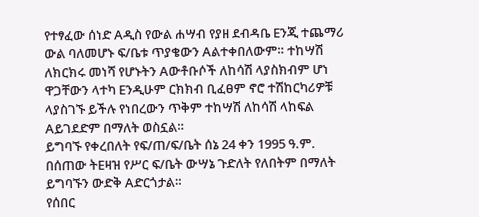የተፃፈው ሰነድ Aዲስ የውል ሐሣብ የያዘ ደብዳቤ Eንጂ ተጨማሪ ውል ባለመሆኑ ፍ/ቤቱ ጥያቄውን Aልተቀበለውም። ተከሣሽ ለክርክሩ መነሻ የሆኑትን Aውቶቡሶች ለከሳሽ ላያስክብም ሆነ ዋጋቸውን ላተካ Eንዲሁም ርክክብ ቢፈፀም ኖሮ ተሽከርካሪዎቹ ላያስገኙ ይችሉ የነበረውን ጥቅም ተከሣሽ ለከሳሽ ላከፍል Aይገደድም በማለት ወስኗል።
ይግባኙ የቀረበለት የፍ/ጠ/ፍ/ቤት ሰኔ 24 ቀን 1995 ዓ.ም. በሰጠው ትEዛዝ የሥር ፍ/ቤት ውሣኔ ጉድለት የለበትም በማለት ይግባኙን ውድቅ Aድርጎታል።
የሰበር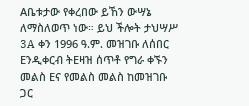Aቤቱታው የቀረበው ይኸን ውሣኔ ለማስለወጥ ነው። ይህ ችሎት ታህሣሥ 3A ቀን 1996 ዓ.ም. መዝገቡ ለሰበር Eንዲቀርብ ትEዛዝ ሰጥቶ የግራ ቀኙን መልስ Eና የመልስ መልስ ከመዝገቡ ጋር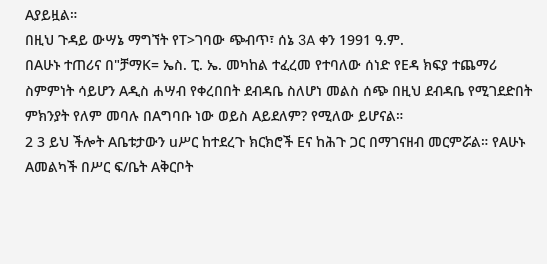Aያይዟል።
በዚህ ጉዳይ ውሣኔ ማግኘት የT>ገባው ጭብጥ፣ ሰኔ 3A ቀን 1991 ዓ.ም.
በAሁኑ ተጠሪና በ"ቻማK= ኤስ. ፒ. ኤ. መካከል ተፈረመ የተባለው ሰነድ የEዳ ክፍያ ተጨማሪ ስምምነት ሳይሆን Aዲስ ሐሣብ የቀረበበት ደብዳቤ ስለሆነ መልስ ሰጭ በዚህ ደብዳቤ የሚገደድበት ምክንያት የለም መባሉ በAግባቡ ነው ወይስ Aይደለም? የሚለው ይሆናል።
2 3 ይህ ችሎት Aቤቱታውን uሥር ከተደረጉ ክርክሮች Eና ከሕጉ ጋር በማገናዘብ መርምሯል። የAሁኑ Aመልካች በሥር ፍ/ቤት Aቅርቦት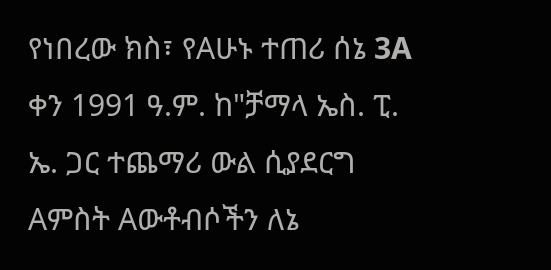የነበረው ክስ፣ የAሁኑ ተጠሪ ሰኔ 3A ቀን 1991 ዓ.ም. ከ"ቻማላ ኤስ. ፒ. ኤ. ጋር ተጨማሪ ውል ሲያደርግ Aምስት Aውቶብሶችን ለኔ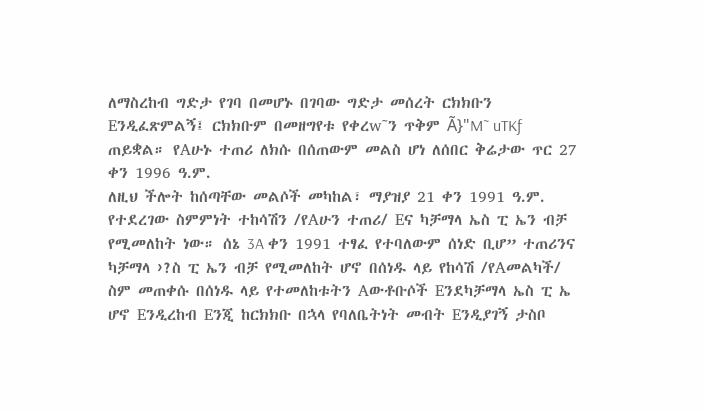ለማስረከብ ግድታ የገባ በመሆኑ በገባው ግድታ መሰረት ርክክቡን Eንዲፈጽምልኝ፤ ርክክቡም በመዘግየቱ የቀረw˜ን ጥቅም Ã}"M˜ uTKƒ ጠይቋል። የAሁኑ ተጠሪ ለክሱ በሰጠውም መልስ ሆነ ለሰበር ቅሬታው ጥር 27 ቀን 1996 ዓ.ም.
ለዚህ ችሎት ከሰጣቸው መልሶች መካከል፣ ማያዝያ 21 ቀን 1991 ዓ.ም.
የተደረገው ስምምነት ተከሳሽን /የAሁን ተጠሪ/ Eና ካቻማላ ኤስ ፒ ኤን ብቻ የሚመለከት ነው። ሰኔ 3A ቀን 1991 ተፃፈ የተባለውም ሰነድ ቢሆ” ተጠሪንና ካቻማላ ›?ስ ፒ ኤን ብቻ የሚመለከት ሆኖ በሰነዱ ላይ የከሳሽ /የAመልካች/ ስም መጠቀሱ በሰነዱ ላይ የተመለከቱትን Aውቶቡሶች Eንደካቻማላ ኤስ ፒ ኤ ሆኖ Eንዲረከብ Eንጂ ከርክክቡ በኋላ የባለቤትነት መብት Eንዲያገኝ ታስቦ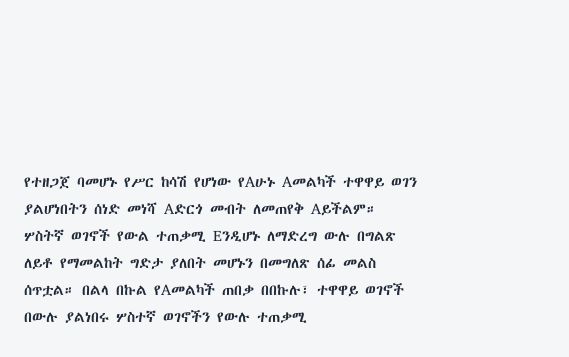የተዘጋጀ ባመሆኑ የሥር ከሳሽ የሆነው የAሁኑ Aመልካች ተዋዋይ ወገን ያልሆነበትን ሰነድ መነሻ Aድርጎ መብት ለመጠየቅ Aይችልም። ሦስትኛ ወገኖች የውል ተጠቃሚ Eንዲሆኑ ለማድረግ ውሉ በግልጽ ለይቶ የማመልከት ግድታ ያለበት መሆኑን በመግለጽ ሰፊ መልስ ሰጥቷል። በልላ በኩል የAመልካች ጠበቃ በበኩሉ፣ ተዋዋይ ወገኖች በውሉ ያልነበሩ ሦስተኛ ወገኖችን የውሉ ተጠቃሚ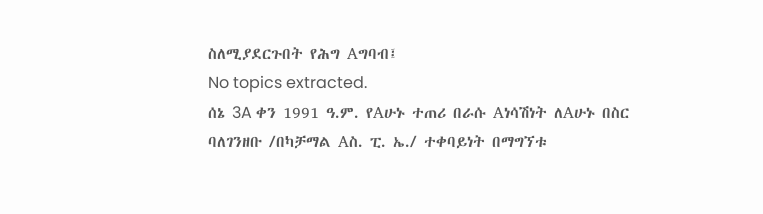ስለሚያደርጉበት የሕግ Aግባብ፤
No topics extracted.
ሰኔ 3A ቀን 1991 ዓ.ም. የAሁኑ ተጠሪ በራሱ Aነሳሽነት ለAሁኑ በስር ባለገንዘቡ /በካቻማል Aስ. ፒ. ኤ./ ተቀባይነት በማግኘቱ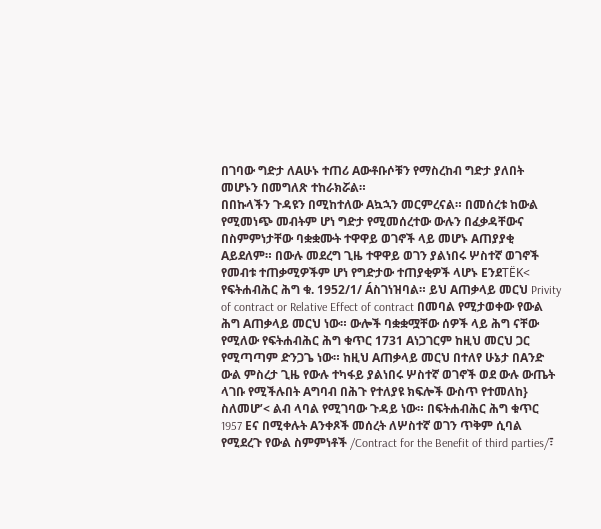በገባው ግድታ ለAሁኑ ተጠሪ Aውቶቡሶቹን የማስረከብ ግድታ ያለበት መሆኑን በመግለጽ ተከራክሯል።
በበኩላችን ጉዳዩን በሚከተለው Aኳኋን መርምረናል። በመሰረቱ ከውል የሚመነጭ መብትም ሆነ ግድታ የሚመሰረተው ውሉን በፈቃዳቸውና በስምምነታቸው ባቋቋሙት ተዋዋይ ወገኖች ላይ መሆኑ Aጠያያቂ Aይደለም። በውሉ መደረግ ጊዜ ተዋዋይ ወገን ያልነበሩ ሦስተኛ ወገኖች የመብቱ ተጠቃሚዎችም ሆነ የግድታው ተጠያቂዎች ላሆኑ EንደTËK< የፍትሐብሕር ሕግ ቁ. 1952/1/ Áስገነዝባል። ይህ Aጠቃላይ መርህ Privity of contract or Relative Effect of contract በመባል የሚታወቀው የውል ሕግ Aጠቃላይ መርህ ነው። ውሎች ባቋቋሟቸው ሰዎች ላይ ሕግ ናቸው የሚለው የፍትሐብሕር ሕግ ቁጥር 1731 Aነጋገርም ከዚህ መርህ ጋር የሚጣጣም ድንጋጌ ነው። ከዚህ Aጠቃላይ መርህ በተለየ ሁኔታ በAንድ ውል ምስረታ ጊዜ የውሉ ተካፋይ ያልነበሩ ሦስተኛ ወገኖች ወደ ውሉ ውጤት ላገቡ የሚችሉበት Aግባብ በሕጉ የተለያዩ ክፍሎች ውስጥ የተመለከ} ስለመሆ’< ልብ ላባል የሚገባው ጉዳይ ነው። በፍትሐብሕር ሕግ ቁጥር 1957 Eና በሚቀሉት Aንቀጾች መሰረት ለሦስተኛ ወገን ጥቅም ሲባል የሚደረጉ የውል ስምምነቶች /Contract for the Benefit of third parties/፣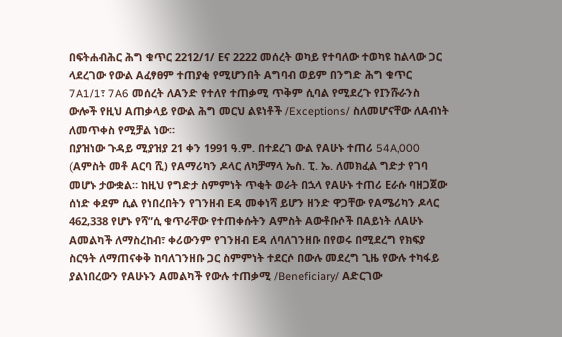በፍትሐብሕር ሕግ ቁጥር 2212/1/ Eና 2222 መሰረት ወካይ የተባለው ተወካዩ ከልላው ጋር ላደረገው የውል Aፈፃፀም ተጠያቂ የሚሆንበት Aግባብ ወይም በንግድ ሕግ ቁጥር 7A1/1፣ 7A6 መሰረት ለAንድ የተለየ ተጠቃሚ ጥቅም ሲባል የሚደረጉ የIንሹራንስ ውሎች የዚህ Aጠቃላይ የውል ሕግ መርህ ልዩነቶች /Exceptions/ ስለመሆናቸው ለAብነት ለመጥቀስ የሚቻል ነው።
በያዝነው ጉዳይ ሚያዝያ 21 ቀን 1991 ዓ.ም. በተደረገ ውል የAሁኑ ተጠሪ 54A‚000 (Aምስት መቶ Aርባ ሺ) የAማሪካን ዶላር ለካቻማላ ኤስ. ፒ. ኤ. ለመክፈል ግድታ የገባ መሆኑ ታውቋል። ከዚህ የግድታ ስምምነት ጥቂት ወራት በኋላ የAሁኑ ተጠሪ Eራሱ ባዘጋጀው ሰነድ ቀደም ሲል የነበረበትን የገንዘብ Eዳ መቀነሻ ይሆን ዘንድ ዋጋቸው የAሜሪካን ዶላር 462‚338 የሆኑ የሻ”ሲ ቁጥራቸው የተጠቀሱትን Aምስት Aውቶቡሶች በAይነት ለAሁኑ Aመልካች ለማስረከብ፣ ቀሪውንም የገንዘብ Eዳ ለባለገንዘቡ በየወሩ በሚደረግ የክፍያ ስርዓት ለማጠናቀቅ ከባለገንዘቡ ጋር ስምምነት ተደርሶ በውሉ መደረግ ጊዜ የውሉ ተካፋይ ያልነበረውን የAሁኑን Aመልካች የውሉ ተጠቃሚ /Beneficiary/ Aድርገው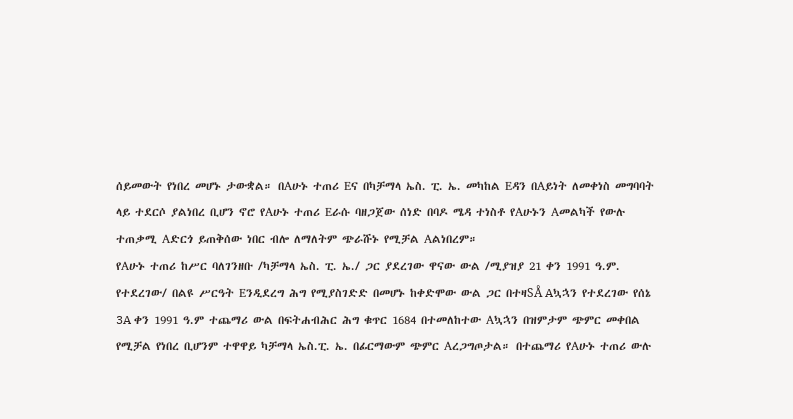ሰይመውት የነበረ መሆኑ ታውቋል። በAሁኑ ተጠሪ Eና በካቻማላ ኤስ. ፒ. ኤ. መካከል Eዳን በAይነት ለመቀነስ መግባባት ላይ ተደርሶ ያልነበረ ቢሆን ኖሮ የAሁኑ ተጠሪ Eራሱ ባዘጋጀው ሰነድ በባዶ ሜዳ ተነስቶ የAሁኑን Aመልካች የውሉ ተጠቃሚ Aድርጎ ይጠቅሰው ነበር ብሎ ለማለትም ጭራሹኑ የሚቻል Aልነበረም።
የAሁኑ ተጠሪ ከሥር ባለገንዘቡ /ካቻማላ ኤስ. ፒ. ኤ./ ጋር ያደረገው ዋናው ውል /ሚያዝያ 21 ቀን 1991 ዓ.ም. የተደረገው/ በልዩ ሥርዓት Eንዲደረግ ሕግ የሚያስገድድ በመሆኑ ከቀድሞው ውል ጋር በተዛSÅ Aኳኋን የተደረገው የሰኔ 3A ቀን 1991 ዓ.ም ተጨማሪ ውል በፍትሐብሕር ሕግ ቁጥር 1684 በተመለከተው Aኳኋን በዝምታም ጭምር መቀበል የሚቻል የነበረ ቢሆንም ተዋዋይ ካቻማላ ኤስ.ፒ. ኤ. በፊርማውም ጭምር Aረጋግጦታል። በተጨማሪ የAሁኑ ተጠሪ ውሉ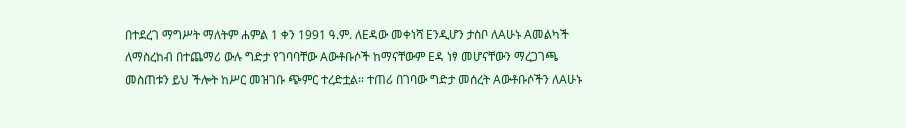በተደረገ ማግሥት ማለትም ሐምል 1 ቀን 1991 ዓ.ም. ለEዳው መቀነሻ Eንዲሆን ታስቦ ለAሁኑ Aመልካች ለማስረከብ በተጨማሪ ውሉ ግድታ የገባባቸው Aውቶቡሶች ከማናቸውም Eዳ ነፃ መሆናቸውን ማረጋገጫ መስጠቱን ይህ ችሎት ከሥር መዝገቡ ጭምር ተረድቷል። ተጠሪ በገባው ግድታ መሰረት Aውቶቡሶችን ለAሁኑ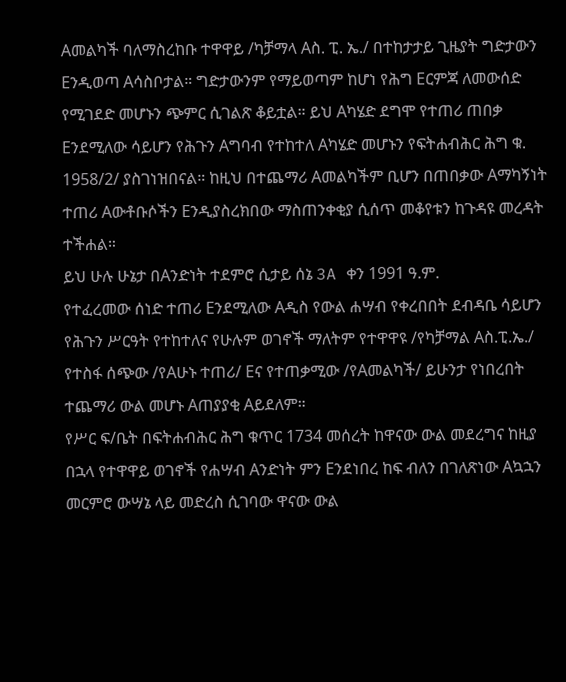Aመልካች ባለማስረከቡ ተዋዋይ /ካቻማላ Aስ. ፒ. ኤ./ በተከታታይ ጊዜያት ግድታውን Eንዲወጣ Aሳስቦታል። ግድታውንም የማይወጣም ከሆነ የሕግ Eርምጃ ለመውሰድ የሚገደድ መሆኑን ጭምር ሲገልጽ ቆይቷል። ይህ Aካሄድ ደግሞ የተጠሪ ጠበቃ Eንደሚለው ሳይሆን የሕጉን Aግባብ የተከተለ Aካሄድ መሆኑን የፍትሐብሕር ሕግ ቁ. 1958/2/ ያስገነዝበናል። ከዚህ በተጨማሪ Aመልካችም ቢሆን በጠበቃው Aማካኝነት ተጠሪ Aውቶቡሶችን Eንዲያስረክበው ማስጠንቀቂያ ሲሰጥ መቆየቱን ከጉዳዩ መረዳት ተችሐል።
ይህ ሁሉ ሁኔታ በAንድነት ተደምሮ ሲታይ ሰኔ 3A ቀን 1991 ዓ.ም.
የተፈረመው ሰነድ ተጠሪ Eንደሚለው Aዲስ የውል ሐሣብ የቀረበበት ደብዳቤ ሳይሆን የሕጉን ሥርዓት የተከተለና የሁሉም ወገኖች ማለትም የተዋዋዩ /የካቻማል Aስ.ፒ.ኤ./ የተስፋ ሰጭው /የAሁኑ ተጠሪ/ Eና የተጠቃሚው /የAመልካች/ ይሁንታ የነበረበት ተጨማሪ ውል መሆኑ Aጠያያቂ Aይደለም።
የሥር ፍ/ቤት በፍትሐብሕር ሕግ ቁጥር 1734 መሰረት ከዋናው ውል መደረግና ከዚያ በኋላ የተዋዋይ ወገኖች የሐሣብ Aንድነት ምን Eንደነበረ ከፍ ብለን በገለጽነው Aኳኋን መርምሮ ውሣኔ ላይ መድረስ ሲገባው ዋናው ውል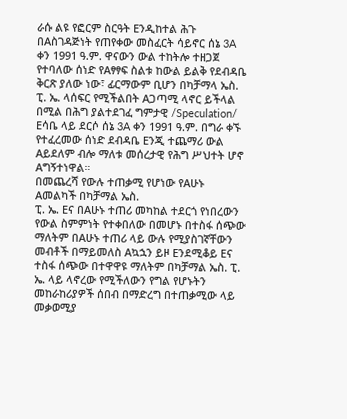ራሱ ልዩ የፎርም ስርዓት Eንዲከተል ሕጉ በAስገዳጅነት የጠየቀው መስፈርት ሳይኖር ሰኔ 3A ቀን 1991 ዓ.ም. ዋናውን ውል ተከትሎ ተዘጋጀ የተባለው ሰነድ የAፃፃፍ ስልቱ ከውል ይልቅ የደብዳቤ ቅርጽ ያለው ነው፣ ፊርማውም ቢሆን በካቻማላ ኤስ. ፒ. ኤ. ላሰፍር የሚችልበት Aጋጣሚ ላኖር ይችላል በሚል በሕግ ያልተደገፈ ግምታዊ /Speculation/ Eሳቤ ላይ ደርሶ ሰኔ 3A ቀን 1991 ዓ.ም. በግራ ቀኙ የተፈረመው ሰነድ ደብዳቤ Eንጂ ተጨማሪ ውል Aይደለም ብሎ ማለቱ መሰረታዊ የሕግ ሥህተት ሆኖ Aግኝተነዋል።
በመጨረሻ የውሉ ተጠቃሚ የሆነው የAሁኑ Aመልካች በካቻማል ኤስ.
ፒ. ኤ. Eና በAሁኑ ተጠሪ መካከል ተደርጎ የነበረውን የውል ስምምነት የተቀበለው በመሆኑ በተስፋ ሰጭው ማለትም በAሁኑ ተጠሪ ላይ ውሉ የሚያስገኛቸውን መብቶች በማይመለስ Aኳኋን ይዞ Eንደሚቆይ Eና ተስፋ ሰጭው በተዋዋዩ ማለትም በካቻማል ኤስ. ፒ. ኤ. ላይ ላኖረው የሚችለውን የግል የሆኑትን መከራከሪያዎች ሰበብ በማድረግ በተጠቃሚው ላይ መቃወሚያ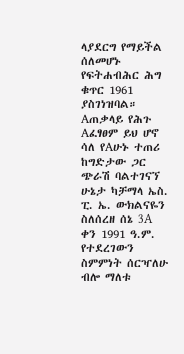ላያደርግ የማይችል ሰለመሆኑ የፍትሐብሕር ሕግ ቁጥር 1961 ያስገነዝባል።
Aጠቃላይ የሕጉ Aፈፃፀም ይህ ሆኖ ሳለ የAሁኑ ተጠሪ ከግድታው ጋር ጭራሽ ባልተገናኘ ሁኔታ ካቻማላ ኤስ. ፒ. ኤ. ውክልናዬን ስለሰረዘ ሰኔ 3A ቀን 1991 ዓ.ም. የተደረገውን ስምምነት ሰርዣለሁ ብሎ ማለቱ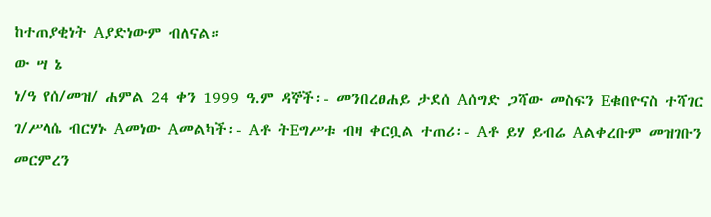ከተጠያቂነት Aያድነውም ብለናል።
ው ሣ ኔ
ነ/ዓ የሰ/መዝ/ ሐምል 24 ቀን 1999 ዓ.ም ዳኞች፡- መንበረፀሐይ ታደሰ Aሰግድ ጋሻው መስፍን Eቁበዮናስ ተሻገር ገ/ሥላሴ ብርሃኑ Aመነው Aመልካች፡- Aቶ ትEግሥቱ ብዛ ቀርቧል ተጠሪ፡- Aቶ ይሃ ይብሬ Aልቀረቡም መዝገቡን መርምረን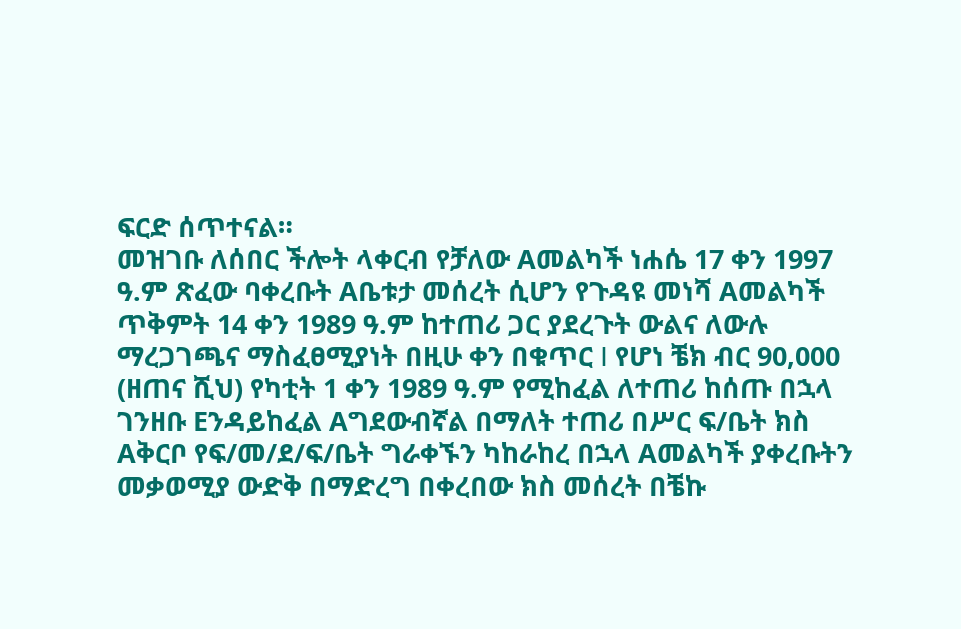ፍርድ ሰጥተናል።
መዝገቡ ለሰበር ችሎት ላቀርብ የቻለው Aመልካች ነሐሴ 17 ቀን 1997 ዓ.ም ጽፈው ባቀረቡት Aቤቱታ መሰረት ሲሆን የጉዳዩ መነሻ Aመልካች ጥቅምት 14 ቀን 1989 ዓ.ም ከተጠሪ ጋር ያደረጉት ውልና ለውሉ ማረጋገጫና ማስፈፀሚያነት በዚሁ ቀን በቁጥር I የሆነ ቼክ ብር 90,000 (ዘጠና ሺህ) የካቲት 1 ቀን 1989 ዓ.ም የሚከፈል ለተጠሪ ከሰጡ በኋላ ገንዘቡ Eንዳይከፈል Aግደውብኛል በማለት ተጠሪ በሥር ፍ/ቤት ክስ Aቅርቦ የፍ/መ/ደ/ፍ/ቤት ግራቀኙን ካከራከረ በኋላ Aመልካች ያቀረቡትን መቃወሚያ ውድቅ በማድረግ በቀረበው ክስ መሰረት በቼኩ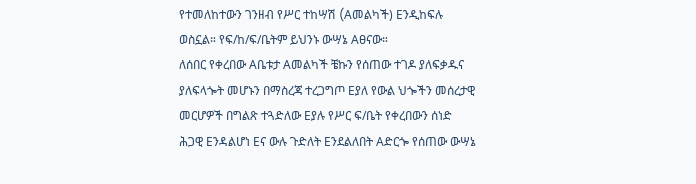የተመለከተውን ገንዘብ የሥር ተከሣሽ (Aመልካች) Eንዲከፍሉ ወስኗል። የፍ/ከ/ፍ/ቤትም ይህንኑ ውሣኔ Aፀናው።
ለሰበር የቀረበው Aቤቱታ Aመልካች ቼኩን የሰጠው ተገዶ ያለፍቃዱና ያለፍላጐት መሆኑን በማስረጃ ተረጋግጦ Eያለ የውል ህጐችን መሰረታዊ መርሆዎች በግልጽ ተጓድለው Eያሉ የሥር ፍ/ቤት የቀረበውን ሰነድ ሕጋዊ Eንዳልሆነ Eና ውሉ ጉድለት Eንደልለበት Aድርጐ የሰጠው ውሣኔ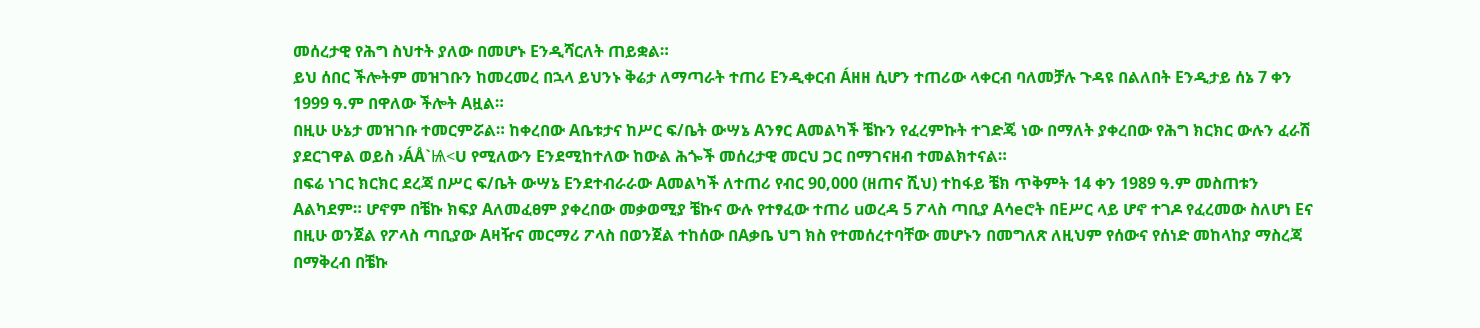መሰረታዊ የሕግ ስህተት ያለው በመሆኑ Eንዲሻርለት ጠይቋል።
ይህ ሰበር ችሎትም መዝገቡን ከመረመረ በኋላ ይህንኑ ቅሬታ ለማጣራት ተጠሪ Eንዲቀርብ Áዘዘ ሲሆን ተጠሪው ላቀርብ ባለመቻሉ ጉዳዩ በልለበት Eንዲታይ ሰኔ 7 ቀን 1999 ዓ.ም በዋለው ችሎት Aዟል።
በዚሁ ሁኔታ መዝገቡ ተመርምሯል። ከቀረበው Aቤቱታና ከሥር ፍ/ቤት ውሣኔ Aንፃር Aመልካች ቼኩን የፈረምኩት ተገድጄ ነው በማለት ያቀረበው የሕግ ክርክር ውሉን ፈራሽ ያደርገዋል ወይስ ›ÁÅ`Ѩ<U የሚለውን Eንደሚከተለው ከውል ሕጐች መሰረታዊ መርህ ጋር በማገናዘብ ተመልክተናል።
በፍሬ ነገር ክርክር ደረጃ በሥር ፍ/ቤት ውሣኔ Eንደተብራራው Aመልካች ለተጠሪ የብር 90,000 (ዘጠና ሺህ) ተከፋይ ቼክ ጥቅምት 14 ቀን 1989 ዓ.ም መስጠቱን Aልካደም። ሆኖም በቼኩ ክፍያ Aለመፈፀም ያቀረበው መቃወሚያ ቼኩና ውሉ የተፃፈው ተጠሪ uወረዳ 5 ፖላስ ጣቢያ Aሳeሮት በEሥር ላይ ሆኖ ተገዶ የፈረመው ስለሆነ Eና በዚሁ ወንጀል የፖላስ ጣቢያው Aዛዥና መርማሪ ፖላስ በወንጀል ተከሰው በAቃቤ ህግ ክስ የተመሰረተባቸው መሆኑን በመግለጽ ለዚህም የሰውና የሰነድ መከላከያ ማስረጃ በማቅረብ በቼኩ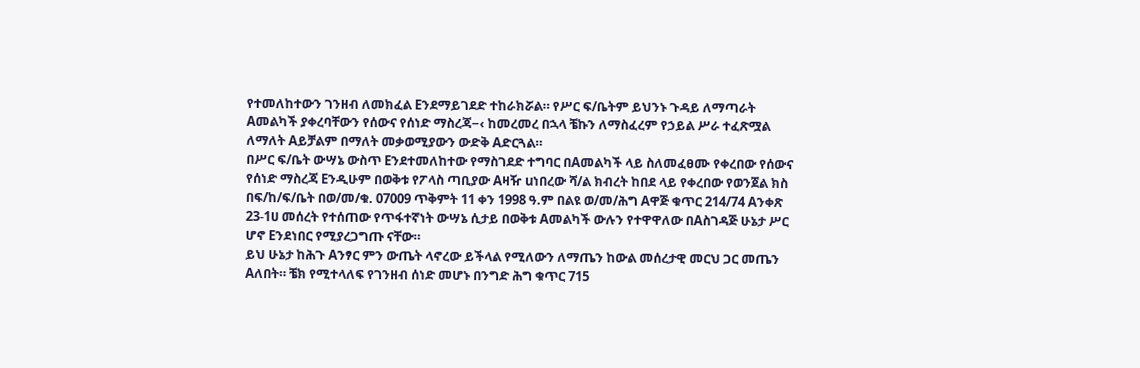የተመለከተውን ገንዘብ ለመክፈል Eንደማይገደድ ተከራክሯል። የሥር ፍ/ቤትም ይህንኑ ጉዳይ ለማጣራት Aመልካች ያቀረባቸውን የሰውና የሰነድ ማስረጃ−‹ ከመረመረ በኋላ ቼኩን ለማስፈረም የኃይል ሥራ ተፈጽሟል ለማለት Aይቻልም በማለት መቃወሚያውን ውድቅ Aድርጓል።
በሥር ፍ/ቤት ውሣኔ ውስጥ Eንደተመለከተው የማስገደድ ተግባር በAመልካች ላይ ስለመፈፀሙ የቀረበው የሰውና የሰነድ ማስረጃ Eንዲሁም በወቅቱ የፖላስ ጣቢያው Aዛዥ uነበረው ሻ/ል ክብረት ከበደ ላይ የቀረበው የወንጀል ክስ በፍ/ከ/ፍ/ቤት በወ/መ/ቁ. 07009 ጥቅምት 11 ቀን 1998 ዓ.ም በልዩ ወ/መ/ሕግ Aዋጅ ቁጥር 214/74 Aንቀጽ 23-1ሀ መሰረት የተሰጠው የጥፋተኛነት ውሣኔ ሲታይ በወቅቱ Aመልካች ውሉን የተዋዋለው በAስገዳጅ ሁኔታ ሥር ሆኖ Eንደነበር የሚያረጋግጡ ናቸው።
ይህ ሁኔታ ከሕጉ Aንፃር ምን ውጤት ላኖረው ይችላል የሚለውን ለማጤን ከውል መሰረታዊ መርህ ጋር መጤን Aለበት። ቼክ የሚተላለፍ የገንዘብ ሰነድ መሆኑ በንግድ ሕግ ቁጥር 715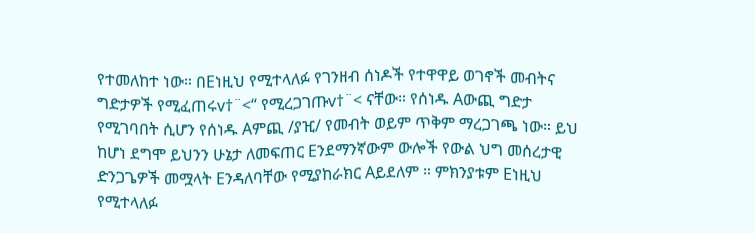የተመለከተ ነው። በEነዚህ የሚተላለፉ የገንዘብ ሰነዶች የተዋዋይ ወገኖች መብትና ግድታዎች የሚፈጠሩv†¨<“ የሚረጋገጡv†¨< ናቸው። የሰነዱ Aውጪ ግድታ የሚገባበት ሲሆን የሰነዱ Aምጪ /ያዢ/ የመብት ወይም ጥቅም ማረጋገጫ ነው። ይህ ከሆነ ደግሞ ይህንን ሁኔታ ለመፍጠር Eንደማንኛውም ውሎች የውል ህግ መሰረታዊ ድንጋጌዎች መሟላት Eንዳለባቸው የሚያከራክር Aይደለም ። ምክንያቱም Eነዚህ የሚተላለፉ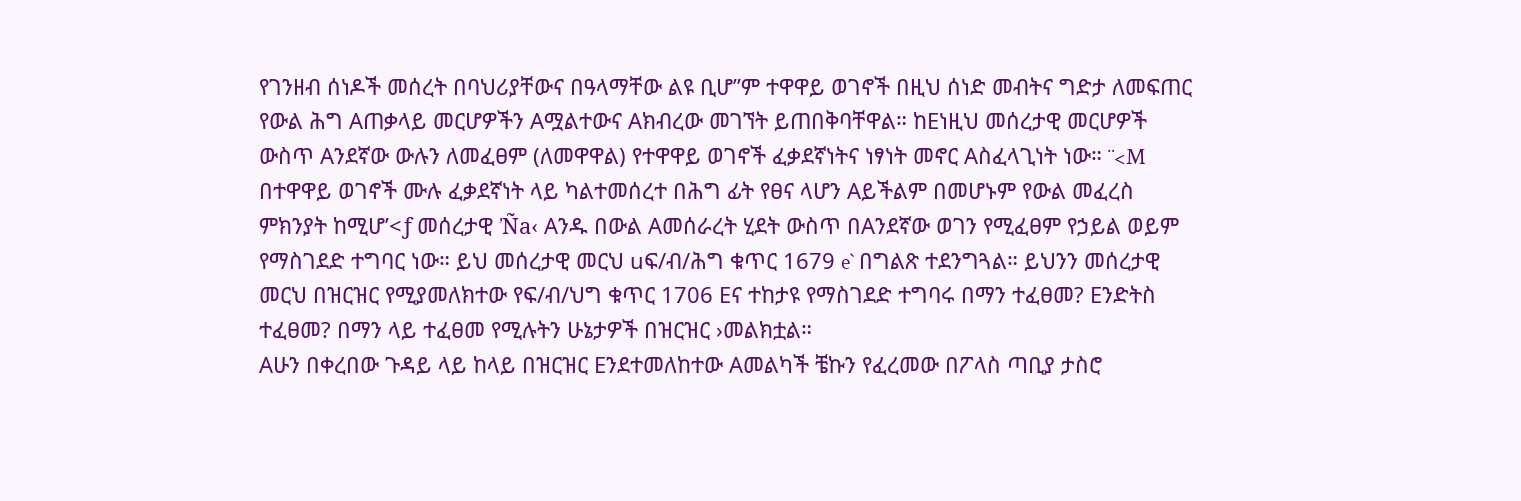የገንዘብ ሰነዶች መሰረት በባህሪያቸውና በዓላማቸው ልዩ ቢሆ”ም ተዋዋይ ወገኖች በዚህ ሰነድ መብትና ግድታ ለመፍጠር የውል ሕግ Aጠቃላይ መርሆዎችን Aሟልተውና Aክብረው መገኘት ይጠበቅባቸዋል። ከEነዚህ መሰረታዊ መርሆዎች ውስጥ Aንደኛው ውሉን ለመፈፀም (ለመዋዋል) የተዋዋይ ወገኖች ፈቃደኛነትና ነፃነት መኖር Aስፈላጊነት ነው። ¨<M በተዋዋይ ወገኖች ሙሉ ፈቃደኛነት ላይ ካልተመሰረተ በሕግ ፊት የፀና ላሆን Aይችልም በመሆኑም የውል መፈረስ ምክንያት ከሚሆ’<ƒ መሰረታዊ ’Ña‹ Aንዱ በውል Aመሰራረት ሂደት ውስጥ በAንደኛው ወገን የሚፈፀም የኃይል ወይም የማስገደድ ተግባር ነው። ይህ መሰረታዊ መርህ uፍ/ብ/ሕግ ቁጥር 1679 e` በግልጽ ተደንግጓል። ይህንን መሰረታዊ መርህ በዝርዝር የሚያመለክተው የፍ/ብ/ህግ ቁጥር 1706 Eና ተከታዩ የማስገደድ ተግባሩ በማን ተፈፀመ? Eንድትስ ተፈፀመ? በማን ላይ ተፈፀመ የሚሉትን ሁኔታዎች በዝርዝር ›መልክቷል።
Aሁን በቀረበው ጉዳይ ላይ ከላይ በዝርዝር Eንደተመለከተው Aመልካች ቼኩን የፈረመው በፖላስ ጣቢያ ታስሮ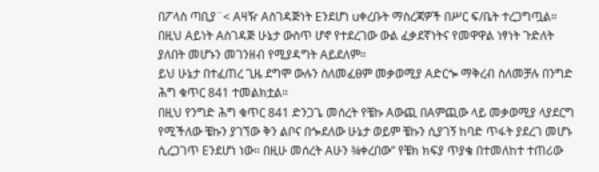በፖላስ ጣቢያ¨< Aዛዥ Aስገዳጅነት Eንደሆነ uቀረቡት ማስረጃዎች በሥር ፍ/ቤት ተረጋግጧል።
በዚህ Aይነት Aስገዳጅ ሁኔታ ውስጥ ሆኖ የተደረገው ውል ፈቃደኛነትና የመዋዋል ነፃነት ጉድለት ያለበት መሆኑን መገንዘብ የሚያዳግት Aይደለም።
ይህ ሁኔታ በተፈጠረ ጊዜ ደግሞ ውሉን ስለመፈፀም መቃወሚያ Aድርጐ ማቅረብ ስለመቻሉ በንግድ ሕግ ቁጥር 841 ተመልክቷል።
በዚህ የንግድ ሕግ ቁጥር 841 ድንጋጌ መሰረት የቼኩ Aውጪ በAምጪው ላይ መቃወሚያ ላያደርግ የሚችለው ቼኩን ያገኘው ቅን ልቦና በጐደለው ሁኔታ ወይም ቼኩን ሲያገኝ ከባድ ጥፋት ያደረገ መሆኑ ሲረጋገጥ Eንደሆነ ነው። በዚሁ መሰረት Aሁን ¾ቀረበው” የቼክ ክፍያ ጥያቄ በተመለከተ ተጠሪው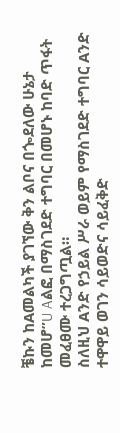ቼኩን ከAመልካች ያገኘው ቅን ልቦና በጐደለው ሁኔታ ከመሆ”U Aልፎ በማስገደድ ተግባር በመሆኑ ከባድ ጥፋት መፈፀሙ ተረጋግጧል።
ስለዚህ Aንድ የኃይል ሥራ ወይም የማስገደድ ተግባር Aንድ ተዋዋይ ወገን ሳይወድና ሳይፈቅድ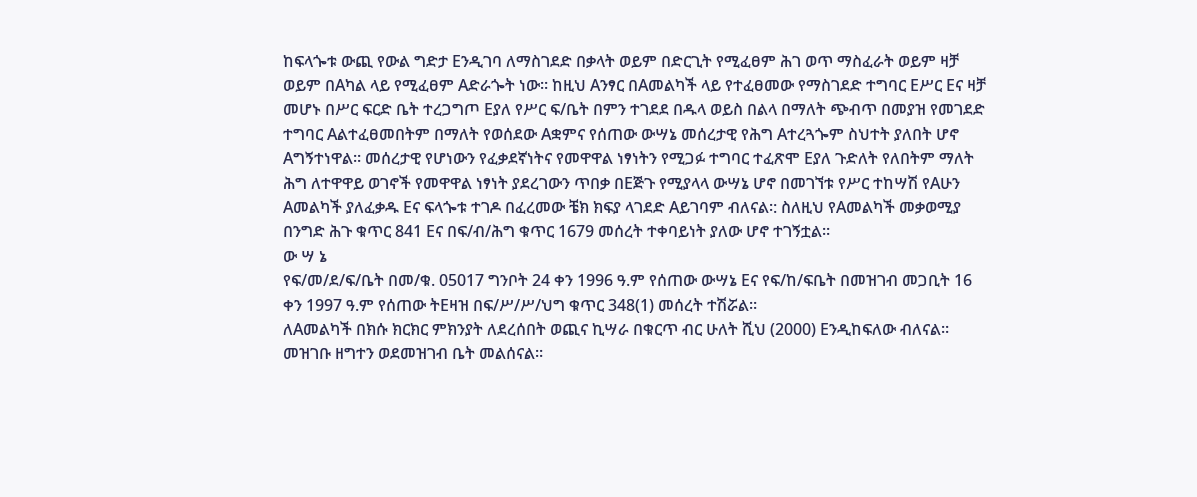ከፍላጐቱ ውጪ የውል ግድታ Eንዲገባ ለማስገደድ በቃላት ወይም በድርጊት የሚፈፀም ሕገ ወጥ ማስፈራት ወይም ዛቻ ወይም በAካል ላይ የሚፈፀም Aድራጐት ነው። ከዚህ Aንፃር በAመልካች ላይ የተፈፀመው የማስገደድ ተግባር Eሥር Eና ዛቻ መሆኑ በሥር ፍርድ ቤት ተረጋግጦ Eያለ የሥር ፍ/ቤት በምን ተገደደ በዱላ ወይስ በልላ በማለት ጭብጥ በመያዝ የመገደድ ተግባር Aልተፈፀመበትም በማለት የወሰደው Aቋምና የሰጠው ውሣኔ መሰረታዊ የሕግ Aተረጓጐም ስህተት ያለበት ሆኖ Aግኝተነዋል። መሰረታዊ የሆነውን የፈቃደኛነትና የመዋዋል ነፃነትን የሚጋፉ ተግባር ተፈጽሞ Eያለ ጉድለት የለበትም ማለት ሕግ ለተዋዋይ ወገኖች የመዋዋል ነፃነት ያደረገውን ጥበቃ በEጅጉ የሚያላላ ውሣኔ ሆኖ በመገኘቱ የሥር ተከሣሽ የAሁን Aመልካች ያለፈቃዱ Eና ፍላጐቱ ተገዶ በፈረመው ቼክ ክፍያ ላገደድ Aይገባም ብለናል፡: ስለዚህ የAመልካች መቃወሚያ በንግድ ሕጉ ቁጥር 841 Eና በፍ/ብ/ሕግ ቁጥር 1679 መሰረት ተቀባይነት ያለው ሆኖ ተገኝቷል።
ው ሣ ኔ
የፍ/መ/ደ/ፍ/ቤት በመ/ቁ. 05017 ግንቦት 24 ቀን 1996 ዓ.ም የሰጠው ውሣኔ Eና የፍ/ከ/ፍቤት በመዝገብ መጋቢት 16 ቀን 1997 ዓ.ም የሰጠው ትEዛዝ በፍ/ሥ/ሥ/ህግ ቁጥር 348(1) መሰረት ተሽሯል።
ለAመልካች በክሱ ክርክር ምክንያት ለደረሰበት ወጪና ኪሣራ በቁርጥ ብር ሁለት ሺህ (2000) Eንዲከፍለው ብለናል።
መዝገቡ ዘግተን ወደመዝገብ ቤት መልሰናል።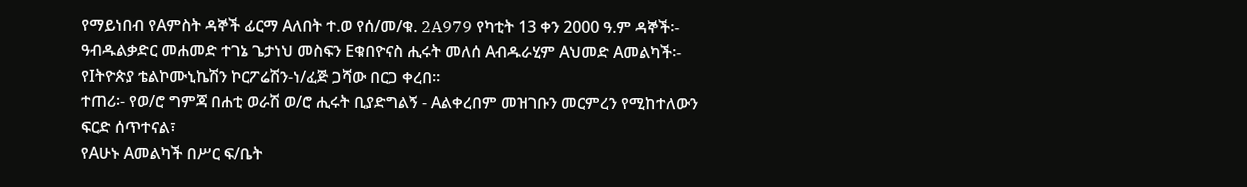የማይነበብ የAምስት ዳኞች ፊርማ Aለበት ተ.ወ የሰ/መ/ቁ. 2A979 የካቲት 13 ቀን 2000 ዓ.ም ዳኞች፡- ዓብዱልቃድር መሐመድ ተገኔ ጌታነህ መስፍን Eቁበዮናስ ሒሩት መለሰ Aብዱራሂም Aህመድ Aመልካች፡- የIትዮጵያ ቴልኮሙኒኬሽን ኮርፖሬሽን-ነ/ፈጅ ጋሻው በርጋ ቀረበ።
ተጠሪ፡- የወ/ሮ ግምጃ በሐቲ ወራሽ ወ/ሮ ሒሩት ቢያድግልኝ - Aልቀረበም መዝገቡን መርምረን የሚከተለውን ፍርድ ሰጥተናል፣
የAሁኑ Aመልካች በሥር ፍ/ቤት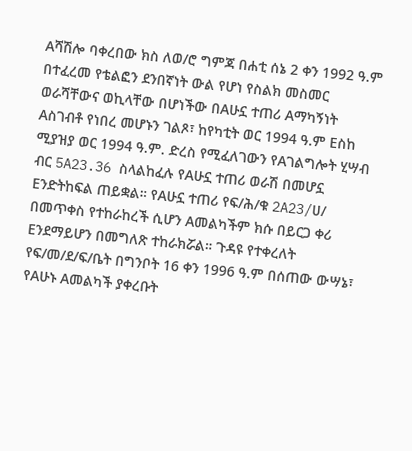Aሻሽሎ ባቀረበው ክስ ለወ/ሮ ግምጃ በሐቲ ሰኔ 2 ቀን 1992 ዓ.ም በተፈረመ የቴልፎን ደንበኛነት ውል የሆነ የስልክ መስመር ወራሻቸውና ወኪላቸው በሆነችው በAሁኗ ተጠሪ Aማካኝነት Aስገብቶ የነበረ መሆኑን ገልጾ፣ ከየካቲት ወር 1994 ዓ.ም Eስከ ሚያዝያ ወር 1994 ዓ.ም. ድረስ የሚፈለገውን የAገልግሎት ሂሣብ ብር 5A23.36 ስላልከፈሉ የAሁኗ ተጠሪ ወራሽ በመሆኗ Eንድትከፍል ጠይቋል። የAሁኗ ተጠሪ የፍ/ሕ/ቁ 2A23/ሀ/ በመጥቀስ የተከራከረች ሲሆን Aመልካችም ክሱ በይርጋ ቀሪ Eንደማይሆን በመግለጽ ተከራክሯል። ጉዳዩ የተቀረለት የፍ/መ/ደ/ፍ/ቤት በግንቦት 16 ቀን 1996 ዓ.ም በሰጠው ውሣኔ፣ የAሁኑ Aመልካች ያቀረቡት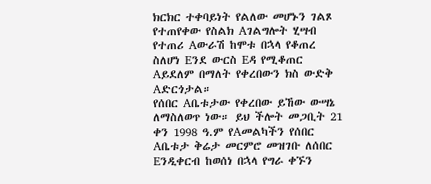ክርክር ተቀባይነት የልለው መሆኑን ገልጾ የተጠየቀው የስልክ Aገልግሎት ሂሣብ የተጠሪ Aውራሽ ከሞቱ በኋላ የቆጠረ ስለሆነ Eንደ ውርስ Eዳ የሚቆጠር Aይደለም በማለት የቀረበውን ክስ ውድቅ Aድርጎታል።
የሰበር Aቤቱታው የቀረበው ይኸው ውሣኔ ለማስለወጥ ነው። ይህ ችሎት መጋቢት 21 ቀን 1998 ዓ.ም የAመልካችን የሰበር Aቤቱታ ቅሬታ መርምሮ መዝገቡ ለሰበር Eንዲቀርብ ከወሰነ በኋላ የግራ ቀኙን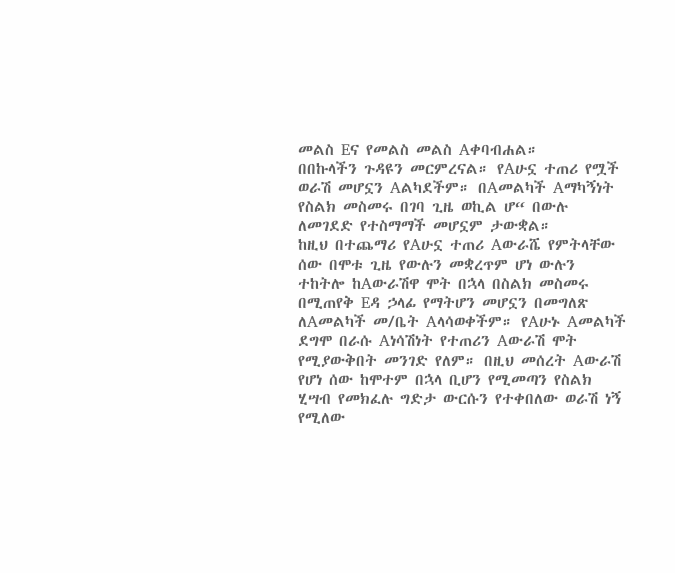መልስ Eና የመልስ መልስ Aቀባብሐል።
በበኩላችን ጉዳዩን መርምረናል። የAሁኗ ተጠሪ የሟች ወራሽ መሆኗን Aልካደችም። በAመልካች Aማካኝነት የስልክ መስመሩ በገባ ጊዜ ወኪል ሆ“ በውሉ ለመገደድ የተስማማች መሆኗም ታውቋል።
ከዚህ በተጨማሪ የAሁኗ ተጠሪ Aውራሼ የምትላቸው ሰው በሞቱ ጊዜ የውሉን መቋረጥም ሆነ ውሉን ተከትሎ ከAውራሽዋ ሞት በኋላ በስልክ መስመሩ በሚጠየቅ Eዳ ኃላፊ የማትሆን መሆኗን በመግለጽ ለAመልካች መ/ቤት Aላሳወቀችም። የAሁኑ Aመልካች ደግሞ በራሱ Aነሳሽነት የተጠሪን Aውራሽ ሞት የሚያውቅበት መንገድ የለም። በዚህ መሰረት Aውራሽ የሆነ ሰው ከሞተም በኋላ ቢሆን የሚመጣን የስልክ ሂሣብ የመክፈሉ ግድታ ውርሱን የተቀበለው ወራሽ ነኝ የሚለው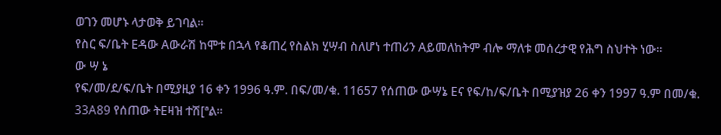ወገን መሆኑ ላታወቅ ይገባል።
የስር ፍ/ቤት Eዳው Aውራሽ ከሞቱ በኋላ የቆጠረ የስልክ ሂሣብ ስለሆነ ተጠሪን Aይመለከትም ብሎ ማለቱ መሰረታዊ የሕግ ስህተት ነው።
ው ሣ ኔ
የፍ/መ/ደ/ፍ/ቤት በሚያዚያ 16 ቀን 1996 ዓ.ም. በፍ/መ/ቁ. 11657 የሰጠው ውሣኔ Eና የፍ/ከ/ፍ/ቤት በሚያዝያ 26 ቀን 1997 ዓ.ም በመ/ቁ. 33A89 የሰጠው ትEዛዝ ተሽ[ªል።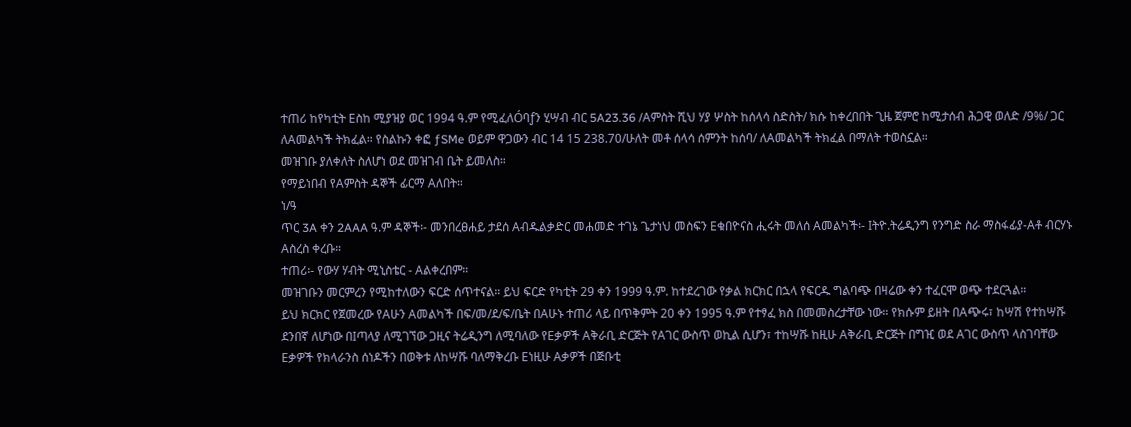ተጠሪ ከየካቲት Eስከ ሚያዝያ ወር 1994 ዓ.ም የሚፈለÓባƒን ሂሣብ ብር 5A23.36 /Aምስት ሺህ ሃያ ሦስት ከሰላሳ ስድስት/ ክሱ ከቀረበበት ጊዜ ጀምሮ ከሚታሰብ ሕጋዊ ወለድ /9%/ ጋር ለAመልካች ትክፈል። የስልኩን ቀፎ ƒSMe ወይም ዋጋውን ብር 14 15 238.70/ሁለት መቶ ሰላሳ ሰምንት ከሰባ/ ለAመልካች ትክፈል በማለት ተወስኗል።
መዝገቡ ያለቀለት ስለሆነ ወደ መዝገብ ቤት ይመለስ።
የማይነበብ የAምስት ዳኞች ፊርማ Aለበት።
ነ/ዓ
ጥር 3A ቀን 2AAA ዓ.ም ዳኞች፡- መንበረፀሐይ ታደሰ Aብዱልቃድር መሐመድ ተገኔ ጌታነህ መስፍን Eቁበዮናስ ሒሩት መለሰ Aመልካች፡- Iትዮ.ትሬዲንግ የንግድ ስራ ማስፋፊያ-Aቶ ብርሃኑ Aስረስ ቀረቡ።
ተጠሪ፡- የውሃ ሃብት ሚኒስቴር - Aልቀረበም።
መዝገቡን መርምረን የሚከተለውን ፍርድ ሰጥተናል። ይህ ፍርድ የካቲት 29 ቀን 1999 ዓ.ም. ከተደረገው የቃል ክርክር በኋላ የፍርዱ ግልባጭ በዛሬው ቀን ተፈርሞ ወጭ ተደርጓል።
ይህ ክርክር የጀመረው የAሁን Aመልካች በፍ/መ/ደ/ፍ/ቤት በAሁኑ ተጠሪ ላይ በጥቅምት 20 ቀን 1995 ዓ.ም የተፃፈ ክስ በመመስረታቸው ነው። የክሱም ይዘት በAጭሩ፣ ከሣሽ የተከሣሹ ደንበኛ ለሆነው በIጣላያ ለሚገኘው ጋዚና ትሬዲንግ ለሚባለው የEቃዎች Aቅራቢ ድርጅት የAገር ውስጥ ወኪል ሲሆን፣ ተከሣሹ ከዚሁ Aቅራቢ ድርጅት በግዢ ወደ Aገር ውስጥ ላስገባቸው Eቃዎች የክላራንስ ሰነዶችን በወቅቱ ለከሣሹ ባለማቅረቡ Eነዚሁ Aቃዎች በጅቡቲ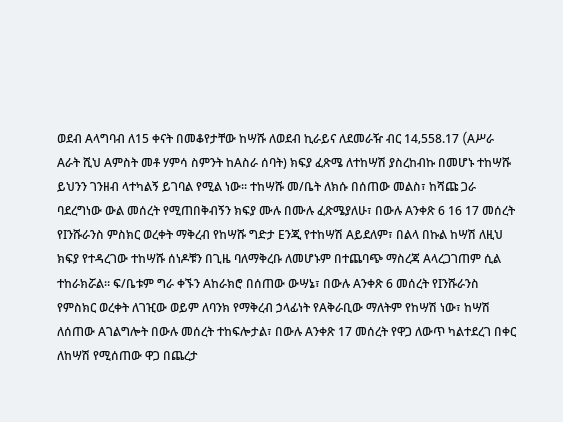ወደብ Aላግባብ ለ15 ቀናት በመቆየታቸው ከሣሹ ለወደብ ኪራይና ለደመራዥ ብር 14‚558.17 (Aሥራ Aራት ሺህ Aምስት መቶ ሃምሳ ስምንት ከAስራ ሰባት) ክፍያ ፈጽሜ ለተከሣሽ ያስረከብኩ በመሆኑ ተከሣሹ ይህንን ገንዘብ ላተካልኝ ይገባል የሚል ነው። ተከሣሹ መ/ቤት ለክሱ በሰጠው መልስ፣ ከሻጩ ጋራ ባደረግነው ውል መሰረት የሚጠበቅብኝን ክፍያ ሙሉ በሙሉ ፈጽሜያለሁ፣ በውሉ Aንቀጽ 6 16 17 መሰረት የIንሹራንስ ምስክር ወረቀት ማቅረብ የከሣሹ ግድታ Eንጂ የተከሣሽ Aይደለም፣ በልላ በኩል ከሣሽ ለዚህ ክፍያ የተዳረገው ተከሣሹ ሰነዶቹን በጊዜ ባለማቅረቡ ለመሆኑም በተጨባጭ ማስረጃ Aላረጋገጠም ሲል ተከራክሯል። ፍ/ቤቱም ግራ ቀኙን Aከራክሮ በሰጠው ውሣኔ፣ በውሉ Aንቀጽ 6 መሰረት የIንሹራንስ የምስክር ወረቀት ለገዢው ወይም ለባንክ የማቅረብ ኃላፊነት የAቅራቢው ማለትም የከሣሽ ነው፣ ከሣሽ ለሰጠው Aገልግሎት በውሉ መሰረት ተከፍሎታል፣ በውሉ Aንቀጽ 17 መሰረት የዋጋ ለውጥ ካልተደረገ በቀር ለከሣሽ የሚሰጠው ዋጋ በጨረታ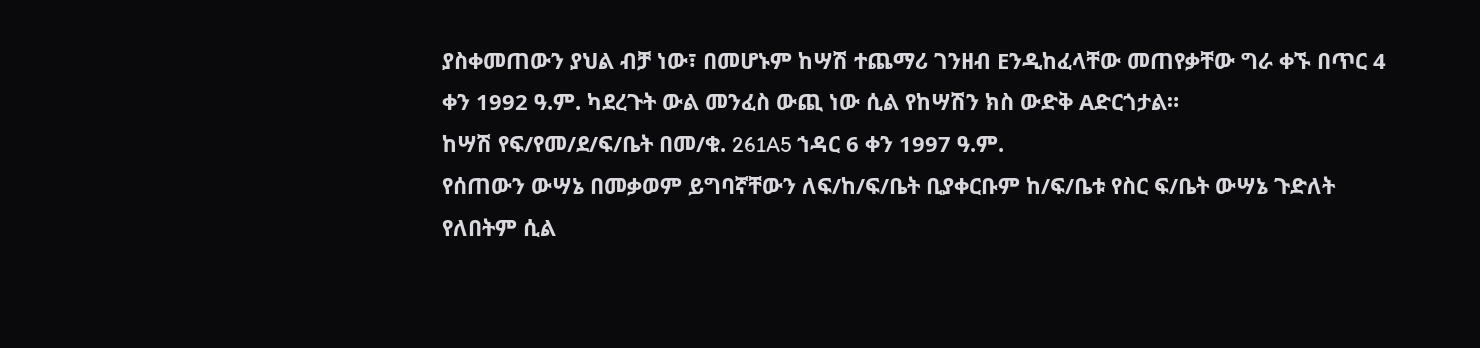ያስቀመጠውን ያህል ብቻ ነው፣ በመሆኑም ከሣሽ ተጨማሪ ገንዘብ Eንዲከፈላቸው መጠየቃቸው ግራ ቀኙ በጥር 4 ቀን 1992 ዓ.ም. ካደረጉት ውል መንፈስ ውጪ ነው ሲል የከሣሽን ክስ ውድቅ Aድርጎታል።
ከሣሽ የፍ/የመ/ደ/ፍ/ቤት በመ/ቁ. 261A5 ኀዳር 6 ቀን 1997 ዓ.ም.
የሰጠውን ውሣኔ በመቃወም ይግባኛቸውን ለፍ/ከ/ፍ/ቤት ቢያቀርቡም ከ/ፍ/ቤቱ የስር ፍ/ቤት ውሣኔ ጉድለት የለበትም ሲል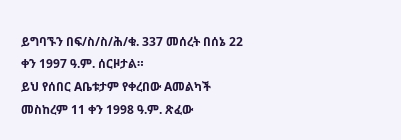ይግባኙን በፍ/ስ/ስ/ሕ/ቁ. 337 መሰረት በሰኔ 22 ቀን 1997 ዓ.ም. ሰርዞታል።
ይህ የሰበር Aቤቱታም የቀረበው Aመልካች መስከረም 11 ቀን 1998 ዓ.ም. ጽፈው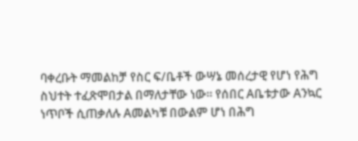ባቀረቡት ማመልከቻ የስር ፍ/ቤቶች ውሣኔ መሰረታዊ የሆነ የሕግ ስህተት ተፈጽሞበታል በማለታቸው ነው። የሰበር Aቤቱታው Aንኳር ነጥቦች ሲጠቃለሉ Aመልካቹ በውልም ሆነ በሕግ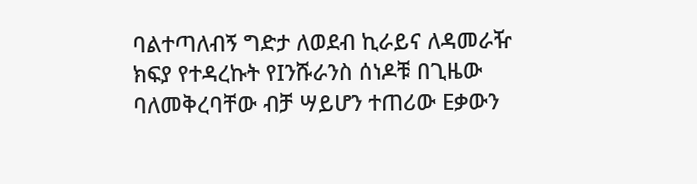ባልተጣለብኝ ግድታ ለወደብ ኪራይና ለዳመራዥ ክፍያ የተዳረኩት የIንሹራንስ ሰነዶቹ በጊዜው ባለመቅረባቸው ብቻ ሣይሆን ተጠሪው Eቃውን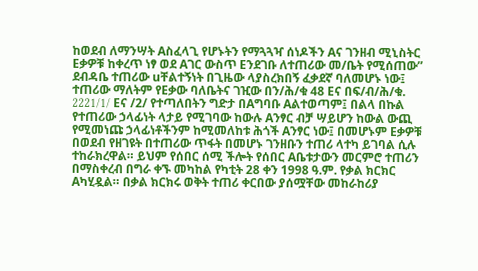ከወደብ ለማንሣት Aስፈላጊ የሆኑትን የማጓጓዣ ሰነዶችን Aና ገንዘብ ሚኒስትር Eቃዎቹ ከቀረጥ ነፃ ወደ Aገር ውስጥ Eንደገቡ ለተጠሪው መ/ቤት የሚሰጠው” ደብዳቤ ተጠሪው uቸልተኝነት በጊዜው ላያስረክበኝ ፈቃደኛ ባለመሆኑ ነው፤ ተጠሪው ማለትም የEቃው ባለቤትና ገዢው በን/ሕ/ቁ 48 Eና በፍ/ብ/ሕ/ቁ. 2221/1/ Eና /2/ የተጣለበትን ግድታ በAግባቡ Aልተወጣም፤ በልላ በኩል የተጠሪው ኃላፊነት ላታይ የሚገባው ከውሉ Aንፃር ብቻ ሣይሆን ከውል ውጪ የሚመነጩ ኃላፊነቶችንም ከሚመለከቱ ሕጎች Aንፃር ነው፤ በመሆኑም Eቃዎቹ በወደብ የዘገዩት በተጠሪው ጥፋት በመሆኑ ገንዘቡን ተጠሪ ላተካ ይገባል ሲሉ ተከራክረዋል። ይህም የሰበር ሰሚ ችሎት የሰበር Aቤቱታውን መርምሮ ተጠሪን በማስቀረብ በግራ ቀኙ መካከል የካቲት 28 ቀን 1998 ዓ.ም. የቃል ክርክር Aካሂዷል። በቃል ክርክሩ ወቅት ተጠሪ ቀርበው ያሰሟቸው መከራከሪያ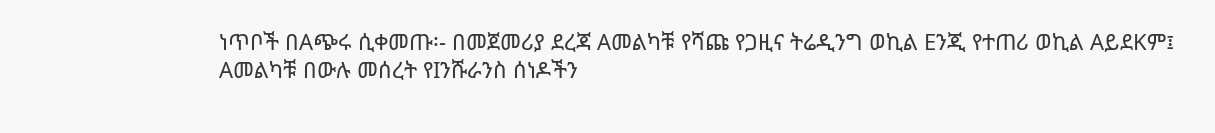ነጥቦች በAጭሩ ሲቀመጡ፡- በመጀመሪያ ደረጃ Aመልካቹ የሻጩ የጋዚና ትሬዲንግ ወኪል Eንጂ የተጠሪ ወኪል AይደKም፤
Aመልካቹ በውሉ መሰረት የIንሹራንስ ሰነዶችን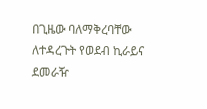በጊዜው ባለማቅረባቸው ለተዳረጉት የወደብ ኪራይና ደመራዥ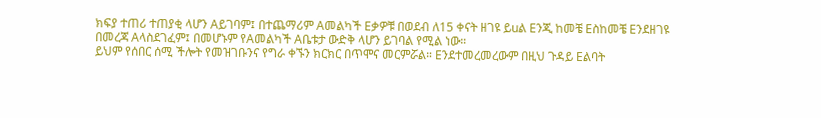ክፍያ ተጠሪ ተጠያቂ ላሆን Aይገባም፤ በተጨማሪም Aመልካች Eቃዎቹ በወደብ ለ15 ቀናት ዘገዩ ይuል Eንጂ ከመቼ Eስከመቼ Eንደዘገዩ በመረጃ Aላስደገፈም፤ በመሆኑም የAመልካች Aቤቱታ ውድቅ ላሆን ይገባል የሚል ነው።
ይህም የሰበር ሰሚ ችሎት የመዝገቡንና የግራ ቀኙን ክርክር በጥሞና መርምሯል። Eንደተመረመረውም በዚህ ጉዳይ Eልባት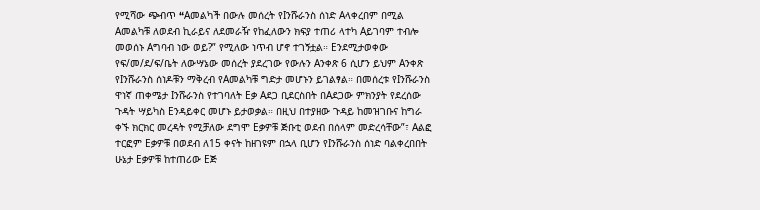የሚሻው ጭብጥ “Aመልካች በውሉ መሰረት የIንሹራንስ ሰነድ Aላቀረበም በሚል Aመልካቹ ለወደብ ኪራይና ለደመራዥ የከፈለውን ክፍያ ተጠሪ ላተካ Aይገባም ተብሎ መወሰኑ Aግባብ ነው ወይ?” የሚለው ነጥብ ሆኖ ተገኝቷል። Eንደሚታወቀው የፍ/መ/ደ/ፍ/ቤት ለውሣኔው መሰረት ያደረገው የውሉን Aንቀጽ 6 ሲሆን ይህም Aንቀጽ የIንሹራንስ ሰነዶቹን ማቅረብ የAመልካቹ ግድታ መሆኑን ይገልፃል። በመሰረቱ የIንሹራንስ ዋነኛ ጠቀሜታ Iንሹራንስ የተገባለት Eቃ Aደጋ ቢደርስበት በAደጋው ምክንያት የደረሰው ጉዳት ሣይካስ Eንዳይቀር መሆኑ ይታወቃል። በዚህ በተያዘው ጉዳይ ከመዝገቡና ከግራ ቀኙ ክርክር መረዳት የሚቻለው ደግሞ Eቃዎቹ ጅቡቲ ወደብ በሰላም መድረሳቸው”፣ Aልፎ ተርፎም Eቃዎቹ በወደብ ለ15 ቀናት ከዘገዩም በኋላ ቢሆን የIንሹራንስ ሰነድ ባልቀረበበት ሁኔታ Eቃዎቹ ከተጠሪው Eጅ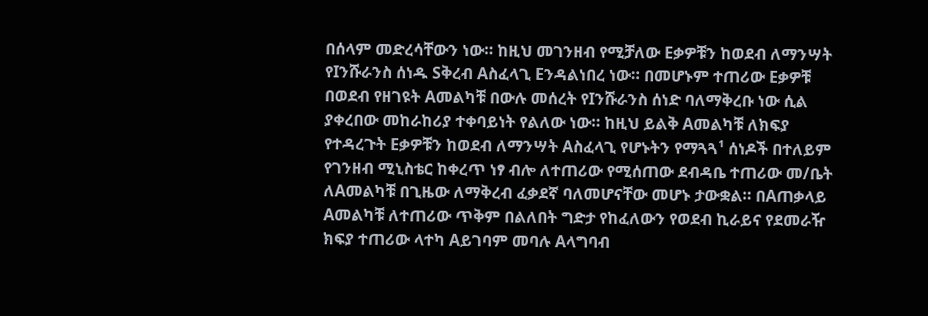በሰላም መድረሳቸውን ነው። ከዚህ መገንዘብ የሚቻለው Eቃዎቹን ከወደብ ለማንሣት የIንሹራንስ ሰነዱ Sቅረብ Aስፈላጊ Eንዳልነበረ ነው። በመሆኑም ተጠሪው Eቃዎቹ በወደብ የዘገዩት Aመልካቹ በውሉ መሰረት የIንሹራንስ ሰነድ ባለማቅረቡ ነው ሲል ያቀረበው መከራከሪያ ተቀባይነት የልለው ነው። ከዚህ ይልቅ Aመልካቹ ለክፍያ የተዳረጉት Eቃዎቹን ከወደብ ለማንሣት Aስፈላጊ የሆኑትን የማጓጓ¹ ሰነዶች በተለይም የገንዘብ ሚኒስቴር ከቀረጥ ነፃ ብሎ ለተጠሪው የሚሰጠው ደብዳቤ ተጠሪው መ/ቤት ለAመልካቹ በጊዜው ለማቅረብ ፈቃደኛ ባለመሆናቸው መሆኑ ታውቋል። በAጠቃላይ Aመልካቹ ለተጠሪው ጥቅም በልለበት ግድታ የከፈለውን የወደብ ኪራይና የደመራዥ ክፍያ ተጠሪው ላተካ Aይገባም መባሉ Aላግባብ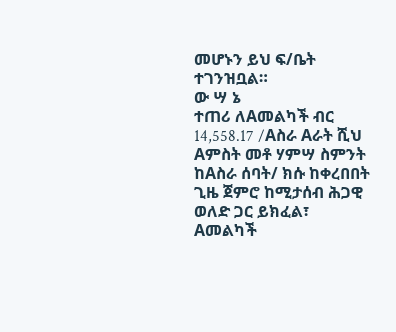መሆኑን ይህ ፍ/ቤት ተገንዝቧል።
ው ሣ ኔ
ተጠሪ ለAመልካች ብር 14,558.17 /Aስራ Aራት ሺህ Aምስት መቶ ሃምሣ ስምንት ከAስራ ሰባት/ ክሱ ከቀረበበት ጊዜ ጀምሮ ከሚታሰብ ሕጋዊ ወለድ ጋር ይክፈል፣
Aመልካች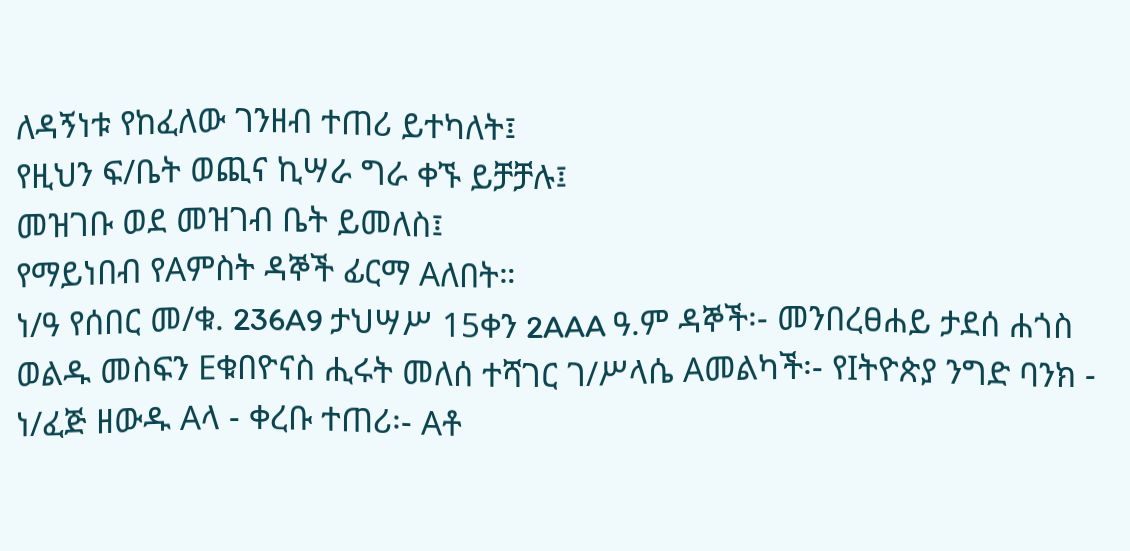ለዳኝነቱ የከፈለው ገንዘብ ተጠሪ ይተካለት፤
የዚህን ፍ/ቤት ወጪና ኪሣራ ግራ ቀኙ ይቻቻሉ፤
መዝገቡ ወደ መዝገብ ቤት ይመለስ፤
የማይነበብ የAምስት ዳኞች ፊርማ Aለበት።
ነ/ዓ የሰበር መ/ቁ. 236A9 ታህሣሥ 15ቀን 2AAA ዓ.ም ዳኞች፡- መንበረፀሐይ ታደሰ ሐጎስ ወልዱ መስፍን Eቁበዮናስ ሒሩት መለሰ ተሻገር ገ/ሥላሴ Aመልካች፡- የIትዮጵያ ንግድ ባንክ - ነ/ፈጅ ዘውዱ Aላ - ቀረቡ ተጠሪ፡- Aቶ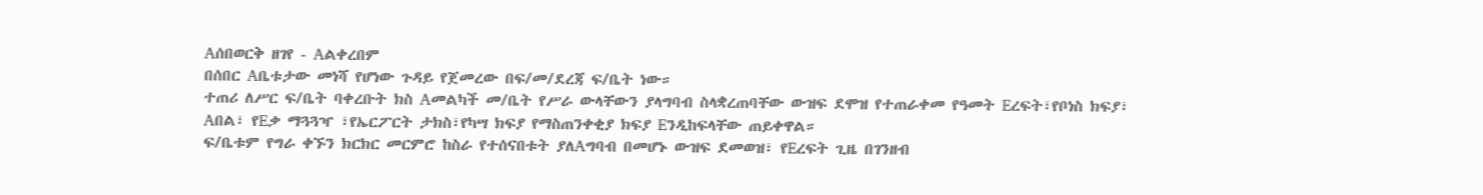Aሰበወርቅ ዘገየ - Aልቀረበም
በሰበር Aቤቱታው መነሻ የሆነው ጉዳይ የጀመረው በፍ/መ/ደረጃ ፍ/ቤት ነው።
ተጠሪ ለሥር ፍ/ቤት ባቀረቡት ክስ Aመልካች መ/ቤት የሥራ ውላቸውን ያላግባብ ስላቋረጠባቸው ውዝፍ ደሞዝ የተጠራቀመ የዓመት Eረፍት፣የቦነስ ክፍያ፣ Aበል፣ የEቃ ማጓጓዣ ፣የኤርፖርት ታክስ፣የካሣ ክፍያ የማስጠንቀቂያ ክፍያ Eንዲከፍላቸው ጠይቀዋል።
ፍ/ቤቱም የግራ ቀኙን ክርክር መርምሮ ከስራ የተሰናበቱት ያለAግባብ በመሆኑ ውዝፍ ደመወዝ፣ የEረፍት ጊዜ በገንዘብ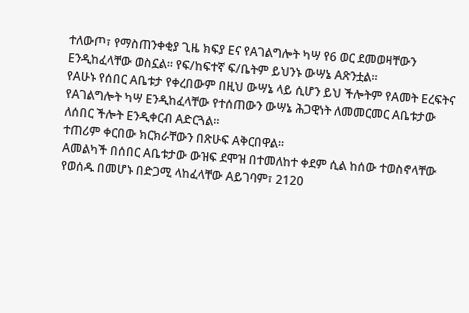ተለውጦ፣ የማስጠንቀቂያ ጊዜ ክፍያ Eና የAገልግሎት ካሣ የ6 ወር ደመወዛቸውን Eንዲከፈላቸው ወስኗል። የፍ/ከፍተኛ ፍ/ቤትም ይህንኑ ውሣኔ Aጽንቷል።
የAሁኑ የሰበር Aቤቱታ የቀረበውም በዚህ ውሣኔ ላይ ሲሆን ይህ ችሎትም የAመት Eረፍትና የAገልግሎት ካሣ Eንዲከፈላቸው የተሰጠውን ውሣኔ ሕጋዊነት ለመመርመር Aቤቱታው ለሰበር ችሎት Eንዲቀርብ Aድርጓል።
ተጠሪም ቀርበው ክርክራቸውን በጽሁፍ Aቅርበዋል።
Aመልካች በሰበር Aቤቱታው ውዝፍ ደሞዝ በተመለከተ ቀደም ሲል ከሰው ተወስኖላቸው የወሰዱ በመሆኑ በድጋሚ ላከፈላቸው Aይገባም፣ 2120